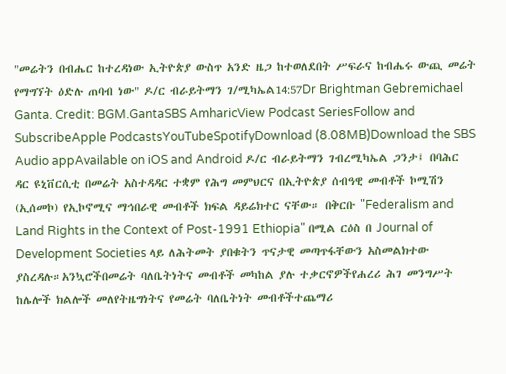"መሬትን በብሔር ከተረዳነው ኢትዮጵያ ውስጥ አንድ ዜጋ ከተወለደበት ሥፍራና ከብሔሩ ውጪ መሬት የማግኘት ዕድሉ ጠባብ ነው" ዶ/ር ብራይትማን ገ/ሚካኤል14:57Dr Brightman Gebremichael Ganta. Credit: BGM.GantaSBS AmharicView Podcast SeriesFollow and SubscribeApple PodcastsYouTubeSpotifyDownload (8.08MB)Download the SBS Audio appAvailable on iOS and Android ዶ/ር ብራይትማን ገብረሚካኤል ጋንታ፤ በባሕር ዳር ዩኒቨርሲቲ በመሬት አስተዳዳር ተቋም የሕግ መምህርና በኢትዮጵያ ሰብዓዊ መብቶች ኮሚሽን (ኢሰመኮ) የኢኮኖሚና ማኅበራዊ መብቶች ክፍል ዳይሬክተር ናቸው። በቅርቡ "Federalism and Land Rights in the Context of Post-1991 Ethiopia" በሚል ርዕስ በ Journal of Development Societies ላይ ለሕትመት ያበቁትን ጥናታዊ መጣጥፋቸውን አስመልክተው ያስረዳሉ።አንኳሮችበመሬት ባለቤትነትና መብቶች መካከል ያሉ ተቃርኖዎችየሐረሪ ሕገ መንግሥት ከሌሎች ክልሎች መለየትዜግነትና የመሬት ባለቤትነት መብቶችተጨማሪ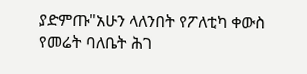ያድምጡ"አሁን ላለንበት የፖለቲካ ቀውስ የመሬት ባለቤት ሕገ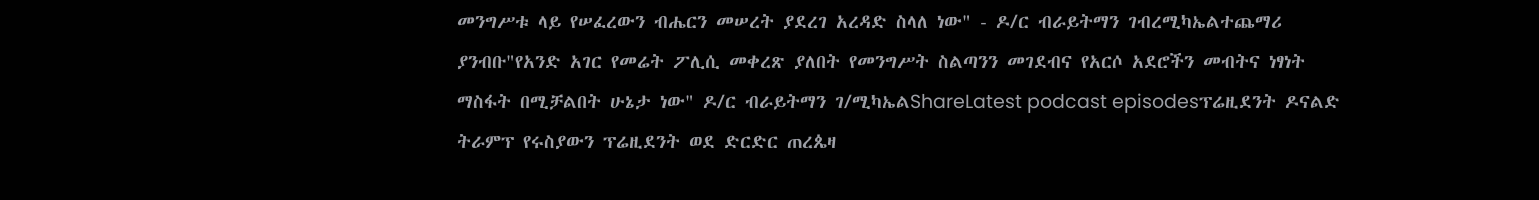መንግሥቱ ላይ የሠፈረውን ብሔርን መሠረት ያደረገ አረዳድ ስላለ ነው" - ዶ/ር ብራይትማን ገብረሚካኤልተጨማሪ ያንብቡ"የአንድ አገር የመሬት ፖሊሲ መቀረጽ ያለበት የመንግሥት ስልጣንን መገደብና የአርሶ አደሮችን መብትና ነፃነት ማስፋት በሚቻልበት ሁኔታ ነው" ዶ/ር ብራይትማን ገ/ሚካኤልShareLatest podcast episodesፕሬዚደንት ዶናልድ ትራምፕ የሩስያውን ፕሬዚደንት ወደ ድርድር ጠረጴዛ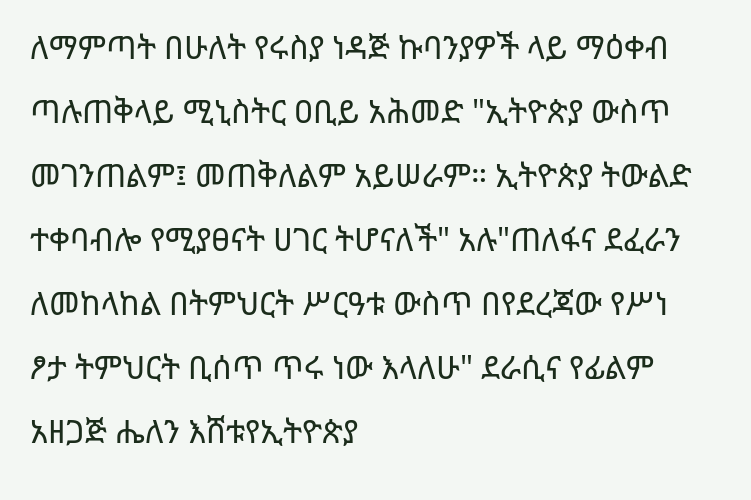ለማምጣት በሁለት የሩስያ ነዳጅ ኩባንያዎች ላይ ማዕቀብ ጣሉጠቅላይ ሚኒስትር ዐቢይ አሕመድ "ኢትዮጵያ ውስጥ መገንጠልም፤ መጠቅለልም አይሠራም። ኢትዮጵያ ትውልድ ተቀባብሎ የሚያፀናት ሀገር ትሆናለች" አሉ"ጠለፋና ደፈራን ለመከላከል በትምህርት ሥርዓቱ ውስጥ በየደረጃው የሥነ ፆታ ትምህርት ቢሰጥ ጥሩ ነው እላለሁ" ደራሲና የፊልም አዘጋጅ ሔለን እሸቱየኢትዮጵያ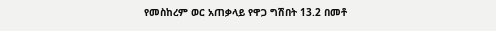የመስከረም ወር አጠቃላይ የዋጋ ግሽበት 13.2 በመቶ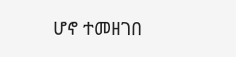ሆኖ ተመዘገበ